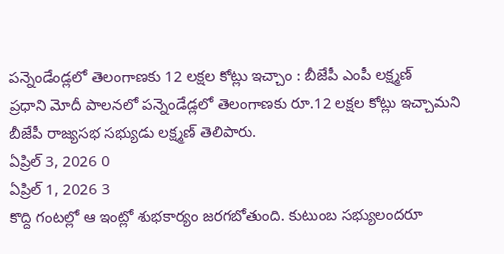పన్నెండేండ్లలో తెలంగాణకు 12 లక్షల కోట్లు ఇచ్చాం : బీజేపీ ఎంపీ లక్ష్మణ్
ప్రధాని మోదీ పాలనలో పన్నెండేడ్లలో తెలంగాణకు రూ.12 లక్షల కోట్లు ఇచ్చామని బీజేపీ రాజ్యసభ సభ్యుడు లక్ష్మణ్ తెలిపారు.
ఏప్రిల్ 3, 2026 0
ఏప్రిల్ 1, 2026 3
కొద్ది గంటల్లో ఆ ఇంట్లో శుభకార్యం జరగబోతుంది. కుటుంబ సభ్యులందరూ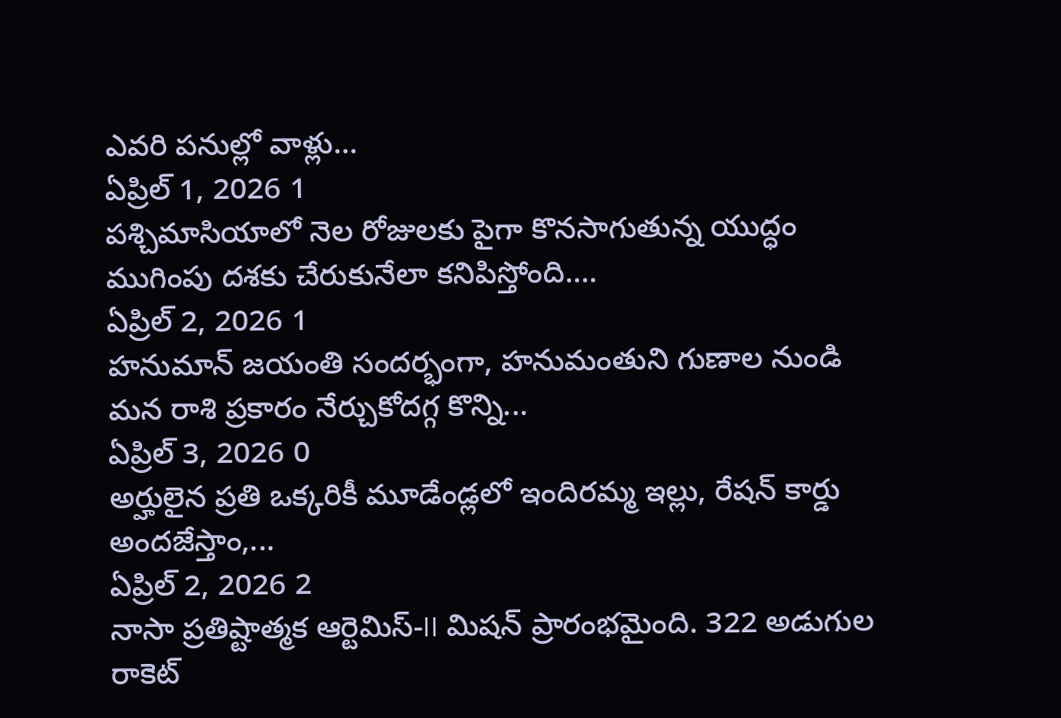ఎవరి పనుల్లో వాళ్లు...
ఏప్రిల్ 1, 2026 1
పశ్చిమాసియాలో నెల రోజులకు పైగా కొనసాగుతున్న యుద్ధం ముగింపు దశకు చేరుకునేలా కనిపిస్తోంది....
ఏప్రిల్ 2, 2026 1
హనుమాన్ జయంతి సందర్భంగా, హనుమంతుని గుణాల నుండి మన రాశి ప్రకారం నేర్చుకోదగ్గ కొన్ని...
ఏప్రిల్ 3, 2026 0
అర్హులైన ప్రతి ఒక్కరికీ మూడేండ్లలో ఇందిరమ్మ ఇల్లు, రేషన్ కార్డు అందజేస్తాం,...
ఏప్రిల్ 2, 2026 2
నాసా ప్రతిష్టాత్మక ఆర్టెమిస్-II మిషన్ ప్రారంభమైంది. 322 అడుగుల రాకెట్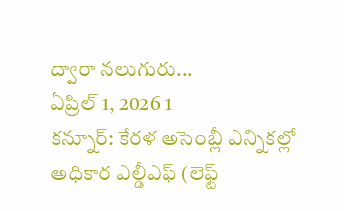ద్వారా నలుగురు...
ఏప్రిల్ 1, 2026 1
కన్నూర్: కేరళ అసెంబ్లీ ఎన్నికల్లో అధికార ఎల్డీఎఫ్ (లెఫ్ట్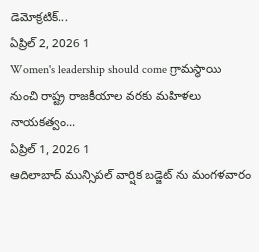డెమోక్రటిక్...
ఏప్రిల్ 2, 2026 1
Women's leadership should come గ్రామస్థాయి నుంచి రాష్ట్ర రాజకీయాల వరకు మహిళలు నాయకత్వం...
ఏప్రిల్ 1, 2026 1
ఆదిలాబాద్ మున్సిపల్ వార్షిక బడ్జెట్ ను మంగళవారం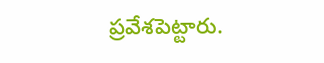ప్రవేశపెట్టారు.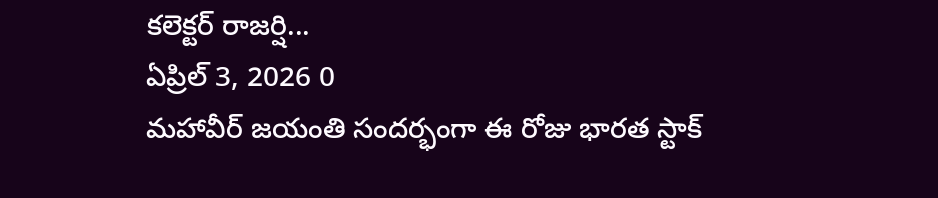కలెక్టర్ రాజర్షి...
ఏప్రిల్ 3, 2026 0
మహావీర్ జయంతి సందర్భంగా ఈ రోజు భారత స్టాక్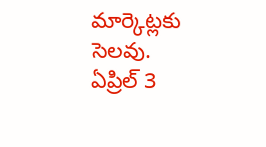మార్కెట్లకు సెలవు. ఏప్రిల్ 3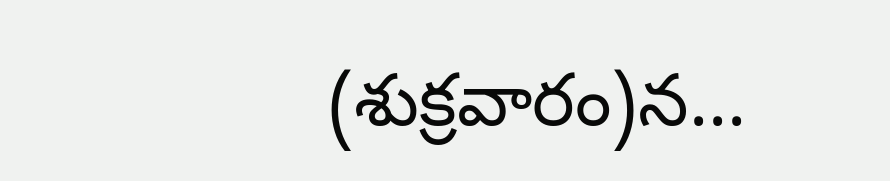(శుక్రవారం)న...